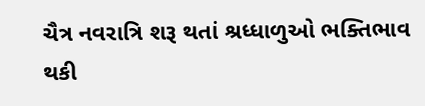ચૈત્ર નવરાત્રિ શરૂ થતાં શ્રધ્ધાળુઓ ભક્તિભાવ થકી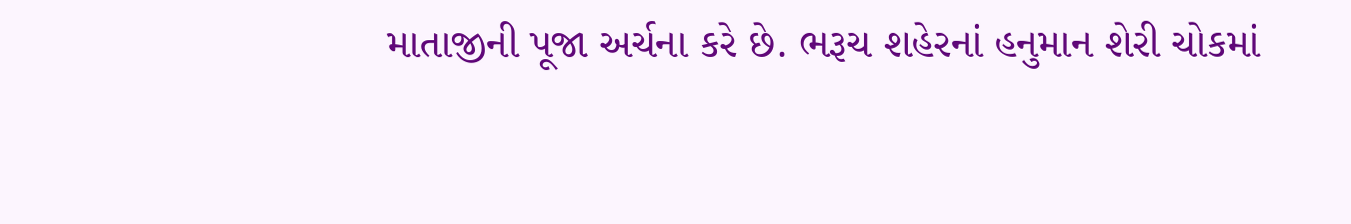માતાજીની પૂજા અર્ચના કરે છે. ભરૂચ શહેરનાં હનુમાન શેરી ચોકમાં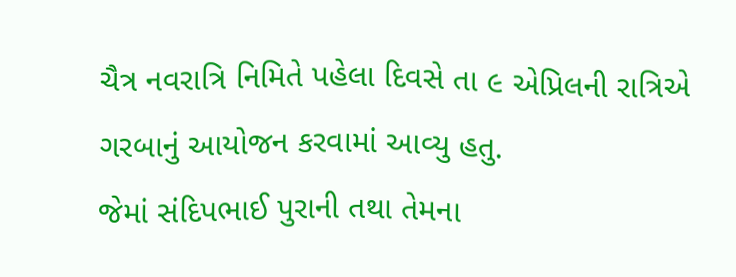ચૈત્ર નવરાત્રિ નિમિતે પહેલા દિવસે તા ૯ એપ્રિલની રાત્રિએ ગરબાનું આયોજન કરવામાં આવ્યુ હતુ.
જેમાં સંદિપભાઈ પુરાની તથા તેમના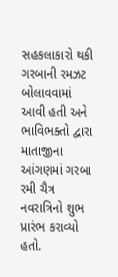સહકલાકારો થકી ગરબાની રમઝટ બોલાવવામાં આવી હતી અને ભાવિભક્તો દ્વારા માતાજીના આંગણમાં ગરબા રમી ચૈત્ર નવરાત્રિનો શુભ પ્રારંભ કરાવ્યો હતો.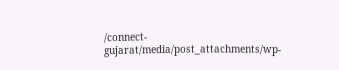/connect-gujarat/media/post_attachments/wp-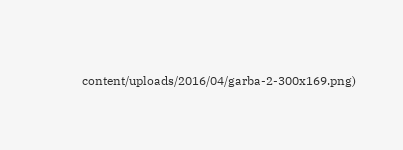content/uploads/2016/04/garba-2-300x169.png)